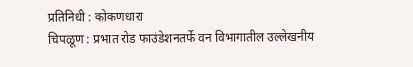प्रतिनिधी : कोकणधारा
चिपळूण : प्रभात रोड फाउंडेशनतर्फे वन विभागातील उल्लेखनीय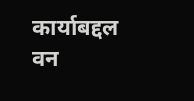कार्याबद्दल वन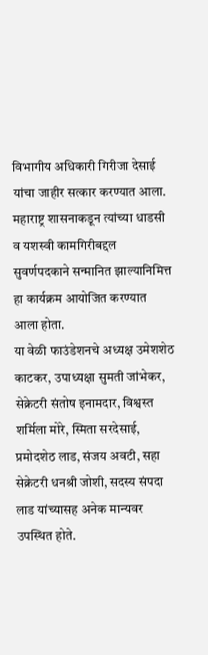विभागीय अधिकारी गिरीजा देसाई यांचा जाहीर सत्कार करण्यात आला. महाराष्ट्र शासनाकडून त्यांच्या धाडसी व यशस्वी कामगिरीबद्दल सुवर्णपदकाने सन्मानित झाल्यानिमित्त हा कार्यक्रम आयोजित करण्यात आला होता.
या वेळी फाउंडेशनचे अध्यक्ष उमेशशेठ काटकर, उपाध्यक्षा सुमती जांभेकर, सेक्रेटरी संतोष इनामदार, विश्वस्त शर्मिला मोरे, स्मिता सरदेसाई, प्रमोदशेठ लाड, संजय अवटी, सहा सेक्रेटरी धनश्री जोशी, सदस्य संपदा लाड यांच्यासह अनेक मान्यवर उपस्थित होते.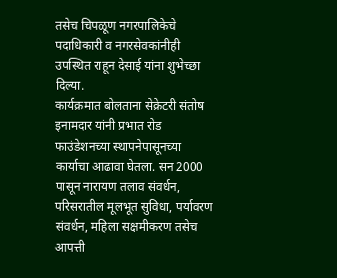तसेच चिपळूण नगरपालिकेचे पदाधिकारी व नगरसेवकांनीही उपस्थित राहून देसाई यांना शुभेच्छा दिल्या.
कार्यक्रमात बोलताना सेक्रेटरी संतोष इनामदार यांनी प्रभात रोड फाउंडेशनच्या स्थापनेपासूनच्या कार्याचा आढावा घेतला. सन 2000 पासून नारायण तलाव संवर्धन, परिसरातील मूलभूत सुविधा, पर्यावरण संवर्धन, महिला सक्षमीकरण तसेच आपत्ती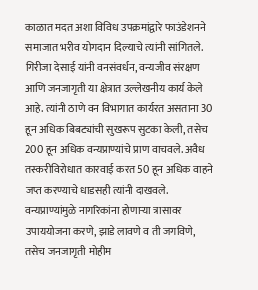काळात मदत अशा विविध उपक्रमांद्वारे फाउंडेशनने समाजात भरीव योगदान दिल्याचे त्यांनी सांगितले.
गिरीजा देसाई यांनी वनसंवर्धन, वन्यजीव संरक्षण आणि जनजागृती या क्षेत्रात उल्लेखनीय कार्य केले आहे. त्यांनी ठाणे वन विभागात कार्यरत असताना 30 हून अधिक बिबट्यांची सुखरूप सुटका केली, तसेच 200 हून अधिक वन्यप्राण्यांचे प्राण वाचवले. अवैध तस्करीविरोधात कारवाई करत 50 हून अधिक वाहने जप्त करण्याचे धाडसही त्यांनी दाखवले.
वन्यप्राण्यांमुळे नागरिकांना होणाऱ्या त्रासावर उपाययोजना करणे, झाडे लावणे व ती जगविणे, तसेच जनजागृती मोहीम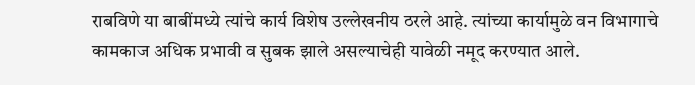राबविणे या बाबींमध्ये त्यांचे कार्य विशेष उल्लेखनीय ठरले आहे. त्यांच्या कार्यामुळे वन विभागाचे कामकाज अधिक प्रभावी व सुबक झाले असल्याचेही यावेळी नमूद करण्यात आले.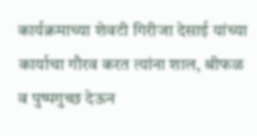कार्यक्रमाच्या शेवटी गिरीजा देसाई यांच्या कार्याचा गौरव करत त्यांना शाल, श्रीफळ व पुष्पगुच्छ देऊन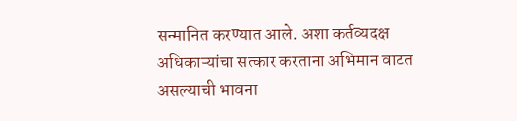सन्मानित करण्यात आले. अशा कर्तव्यदक्ष अधिकाऱ्यांचा सत्कार करताना अभिमान वाटत असल्याची भावना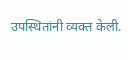उपस्थितांनी व्यक्त केली.